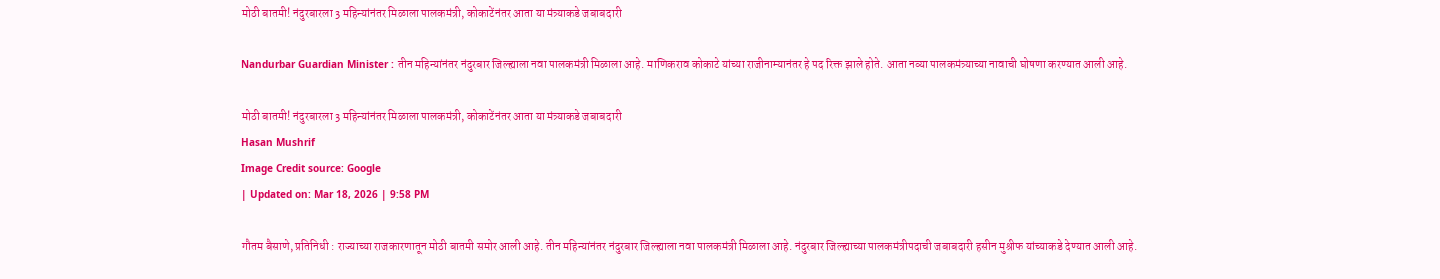मोठी बातमी! नंदुरबारला 3 महिन्यांनंतर मिळाला पालकमंत्री, कोकाटेंनंतर आता या मंत्र्याकडे जबाबदारी

Nandurbar Guardian Minister : तीन महिन्यांनंतर नंदुरबार जिल्ह्याला नवा पालकमंत्री मिळाला आहे. माणिकराव कोकाटे यांच्या राजीनाम्यानंतर हे पद रिक्त झाले होते. आता नव्या पालकमंत्र्याच्या नावाची घोषणा करण्यात आली आहे.

मोठी बातमी! नंदुरबारला 3 महिन्यांनंतर मिळाला पालकमंत्री, कोकाटेंनंतर आता या मंत्र्याकडे जबाबदारी
Hasan Mushrif
Image Credit source: Google
| Updated on: Mar 18, 2026 | 9:58 PM

गौतम बैसाणे, प्रतिनिधी : राज्याच्या राजकारणातून मोठी बातमी समोर आली आहे. तीन महिन्यांनंतर नंदुरबार जिल्ह्याला नवा पालकमंत्री मिळाला आहे. नंदुरबार जिल्ह्याच्या पालकमंत्रीपदाची जबाबदारी हसीन मुश्रीफ यांच्याकडे देण्यात आली आहे.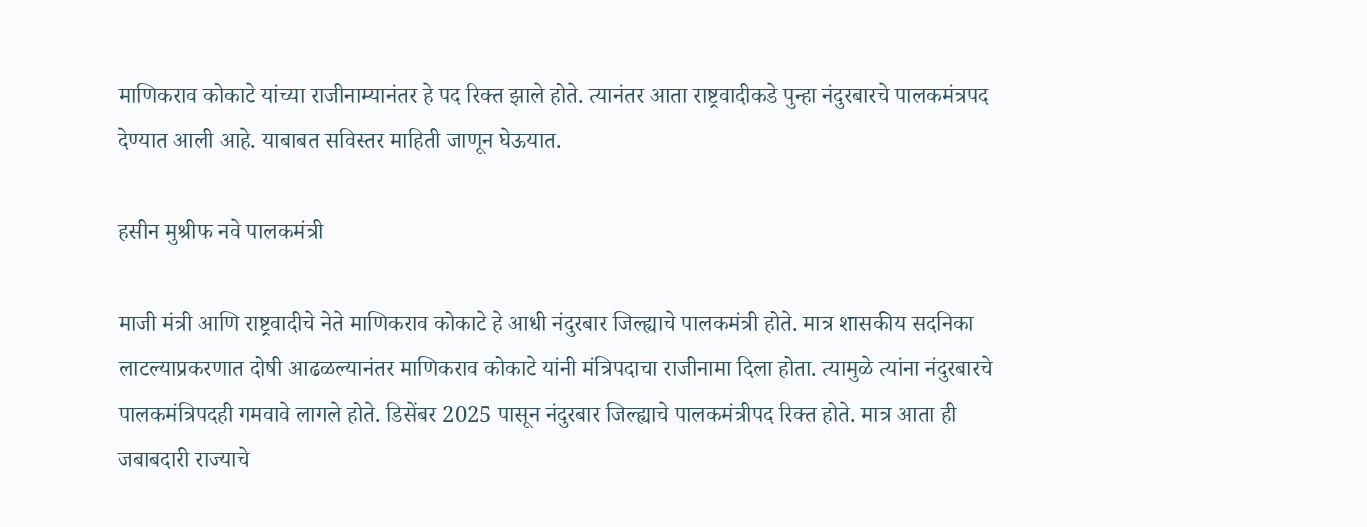माणिकराव कोकाटे यांच्या राजीनाम्यानंतर हे पद रिक्त झाले होते. त्यानंतर आता राष्ट्रवादीकडे पुन्हा नंदुरबारचे पालकमंत्रपद देण्यात आली आहे. याबाबत सविस्तर माहिती जाणून घेऊयात.

हसीन मुश्रीफ नवे पालकमंत्री

माजी मंत्री आणि राष्ट्रवादीचे नेते माणिकराव कोकाटे हे आधी नंदुरबार जिल्ह्याचे पालकमंत्री होते. मात्र शासकीय सदनिका लाटल्याप्रकरणात दोषी आढळल्यानंतर माणिकराव कोकाटे यांनी मंत्रि‍पदाचा राजीनामा दिला होता. त्यामुळे त्यांना नंदुरबारचे पालकमंत्रिपदही गमवावे लागले होते. डिसेंबर 2025 पासून नंदुरबार जिल्ह्याचे पालकमंत्रीपद रिक्त होते. मात्र आता ही जबाबदारी राज्याचे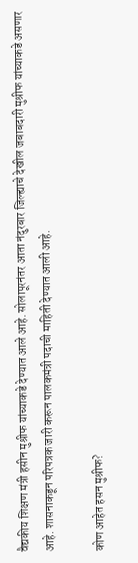वैद्यकीय शिक्षण मंत्री हसीन मुश्रीफ यांच्याकडे देण्यात आले आहे. सोलापूरनंतर आता नंदुरबार जिल्ह्याचे देखील जबाबदारी मुश्रीफ यांच्याकडे असणार आहे. शासनाकडून परिपत्रक जारी करून पालकमंत्री पदाची माहिती देण्यात आली आहे.

कोण आहेत हसन मुश्रीफ?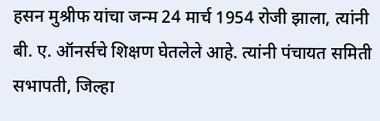हसन मुश्रीफ यांचा जन्म 24 मार्च 1954 रोजी झाला, त्यांनी बी. ए. ऑनर्सचे शिक्षण घेतलेले आहे. त्यांनी पंचायत समिती सभापती, जिल्हा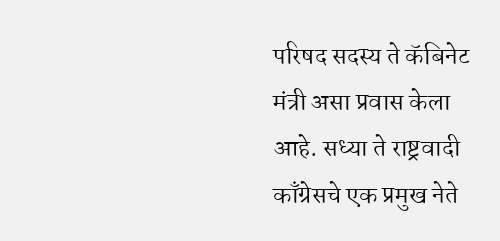परिषद सदस्य ते कॅबिनेट मंत्री असा प्रवास केला आहे. सध्या ते राष्ट्रवादी काँग्रेसचे एक प्रमुख नेते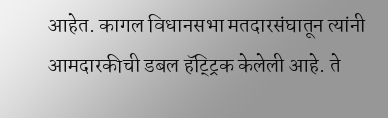आहेत. कागल विधानसभा मतदारसंघातून त्यांनी आमदारकीची डबल हॅट्ट्रिक केलेली आहे. ते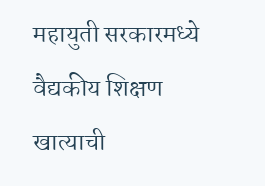महायुती सरकारमध्ये वैद्यकीय शिक्षण खात्याची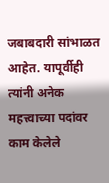जबाबदारी सांभाळत आहेत. यापूर्वीही त्यांनी अनेक महत्त्वाच्या पदांवर काम केलेले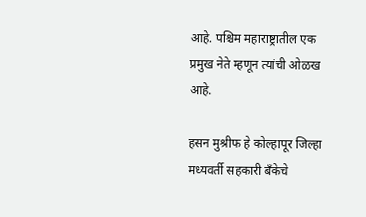आहे. पश्चिम महाराष्ट्रातील एक प्रमुख नेते म्हणून त्यांची ओळख आहे.

हसन मुश्रीफ हे कोल्हापूर जिल्हा मध्यवर्ती सहकारी बँकेचे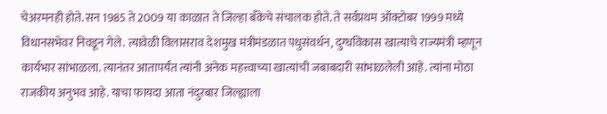चेअरमनही होते. सन 1985 ते 2009 या काळात ते जिल्हा बँकेचे संचालक होते. ते सर्वप्रथम ऑक्टोबर 1999 मध्ये विधानसभेवर निवडून गेले. त्यावेळी विलासराव देशमुख मंत्रीमंडळात पधुसंवर्धन, दुग्धविकास खात्याचे राज्यमंत्री म्हणून कार्यभार सांभाळला. त्यानंतर आतापर्यंत त्यांनी अनेक महत्त्वाच्या खात्यांची जबाबदारी सांभाळलेली आहे. त्यांना मोठा राजकीय अनुभव आहे. याचा फायदा आता नंदुरबार जिल्ह्याला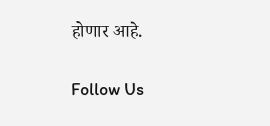होणार आहे.

Follow Us